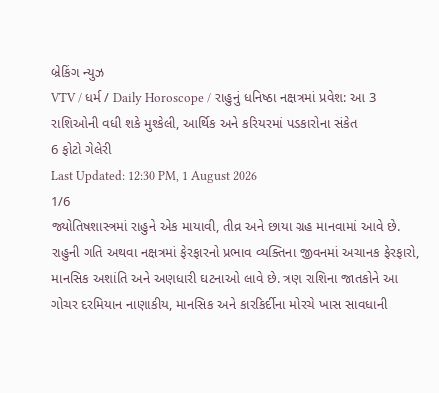બ્રેકિંગ ન્યુઝ
VTV / ધર્મ / Daily Horoscope / રાહુનું ધનિષ્ઠા નક્ષત્રમાં પ્રવેશ: આ 3 રાશિઓની વધી શકે મુશ્કેલી, આર્થિક અને કરિયરમાં પડકારોના સંકેત
6 ફોટો ગેલેરી
Last Updated: 12:30 PM, 1 August 2026
1/6
જ્યોતિષશાસ્ત્રમાં રાહુને એક માયાવી, તીવ્ર અને છાયા ગ્રહ માનવામાં આવે છે. રાહુની ગતિ અથવા નક્ષત્રમાં ફેરફારનો પ્રભાવ વ્યક્તિના જીવનમાં અચાનક ફેરફારો, માનસિક અશાંતિ અને અણધારી ઘટનાઓ લાવે છે. ત્રણ રાશિના જાતકોને આ ગોચર દરમિયાન નાણાકીય, માનસિક અને કારકિર્દીના મોરચે ખાસ સાવધાની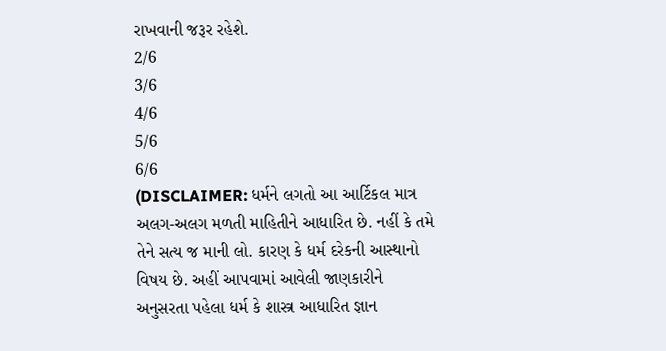રાખવાની જરૂર રહેશે.
2/6
3/6
4/6
5/6
6/6
(DISCLAIMER: ધર્મને લગતો આ આર્ટિકલ માત્ર અલગ-અલગ મળતી માહિતીને આધારિત છે. નહીં કે તમે તેને સત્ય જ માની લો. કારણ કે ધર્મ દરેકની આસ્થાનો વિષય છે. અહીં આપવામાં આવેલી જાણકારીને અનુસરતા પહેલા ધર્મ કે શાસ્ત્ર આધારિત જ્ઞાન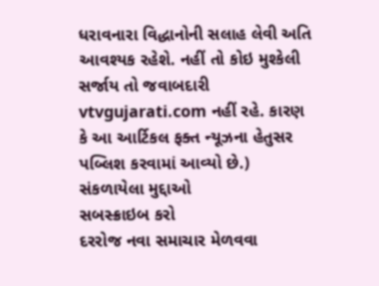ધરાવનારા વિદ્ધાનોની સલાહ લેવી અતિ આવશ્યક રહેશે. નહીં તો કોઇ મુશ્કેલી સર્જાય તો જવાબદારી vtvgujarati.com નહીં રહે. કારણ કે આ આર્ટિકલ ફક્ત ન્યૂઝના હેતુસર પબ્લિશ કરવામાં આવ્યો છે.)
સંકળાયેલા મુદ્દાઓ
સબસ્ક્રાઇબ કરો
દરરોજ નવા સમાચાર મેળવવા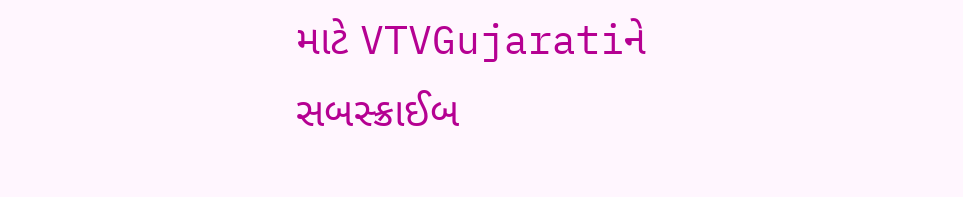માટે VTVGujaratiને સબસ્ક્રાઈબ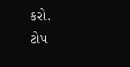કરો.
ટોપ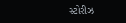સ્ટોરીઝ